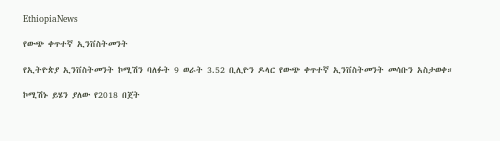EthiopiaNews

የውጭ ቀጥተኛ ኢንቨስትመንት

የኢትዮጵያ ኢንቨስትመንት ኮሚሽን ባለፉት 9 ወራት 3.52 ቢሊዮን ዶላር የውጭ ቀጥተኛ ኢንቨስትመንት መሳቡን አስታወቀ።

ኮሚሽኑ ይሄን ያለው የ2018 በጀት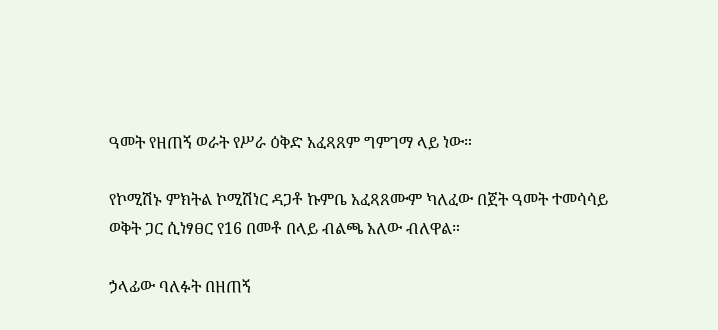ዓመት የዘጠኝ ወራት የሥራ ዕቅድ አፈጻጸም ግምገማ ላይ ነው።

የኮሚሽኑ ምክትል ኮሚሽነር ዳጋቶ ኩምቤ አፈጻጸሙም ካለፈው በጀት ዓመት ተመሳሳይ ወቅት ጋር ሲነፃፀር የ16 በመቶ በላይ ብልጫ አለው ብለዋል።

ኃላፊው ባለፉት በዘጠኝ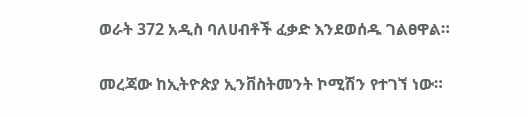ወራት 372 አዲስ ባለሀብቶች ፈቃድ እንደወሰዱ ገልፀዋል።

መረጃው ከኢትዮጵያ ኢንቨስትመንት ኮሚሽን የተገኘ ነው።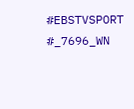#EBSTVSPORT
#_7696_WN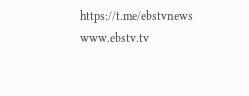https://t.me/ebstvnews
www.ebstv.tv